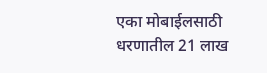एका मोबाईलसाठी धरणातील 21 लाख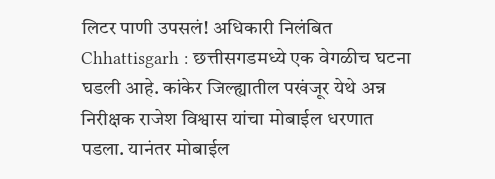लिटर पाणी उपसलं! अधिकारी निलंबित
Chhattisgarh : छत्तीसगडमध्ये एक वेगळीच घटना घडली आहे. कांकेर जिल्ह्यातील पखंजूर येथे अन्न निरीक्षक राजेश विश्वास यांचा मोबाईल धरणात पडला. यानंतर मोबाईल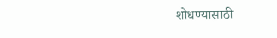शोधण्यासाठी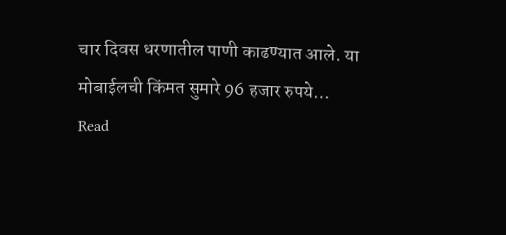चार दिवस धरणातील पाणी काढण्यात आले. या मोबाईलची किंमत सुमारे 96 हजार रुपये…
Read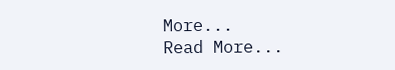More...
Read More...